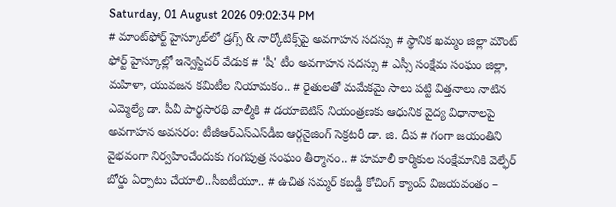Saturday, 01 August 2026 09:02:34 PM
# మాంట్‌ఫోర్ట్ హైస్కూల్‌లో డ్రగ్స్ & నార్కోటిక్స్‌పై అవగాహన సదస్సు # స్థానిక ఖమ్మం జిల్లా మౌంట్ ఫోర్ట్ హైస్కూల్లో ఇన్వెస్టిచర్ వేడుక # 'షీ' టీం అవగాహన సదస్సు # ఎస్సీ సంక్షేమ సంఘం జిల్లా, మహిళా, యువజన కమిటీల నియామకం.. # రైతులతో మమేకమై సాలు పట్టి విత్తనాలు నాటిన ఎమ్మెల్యే డా. పీవీ పార్థసారథి వాల్మీకి # డయాబెటిస్ నియంత్రణకు ఆధునిక వైద్య విధానాలపై అవగాహన అవసరం: టీజీఆర్‌ఎస్‌ఎస్‌డీఐ ఆర్గనైజింగ్ సెక్రటరీ డా. జి. దీప # గంగా జయంతిని వైభవంగా నిర్వహించేందుకు గంగపుత్ర సంఘం తీర్మానం.. # హమాలీ కార్మికుల సంక్షేమానికి వెల్ఫేర్ బోర్డు ఏర్పాటు చేయాలి..సీఐటీయూ.. # ఉచిత సమ్మర్ కబడ్డీ కోచింగ్ క్యాంప్ విజయవంతం –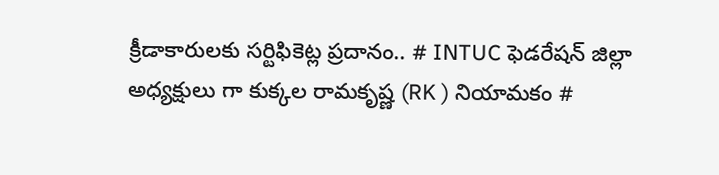క్రీడాకారులకు సర్టిఫికెట్ల ప్రదానం.. # INTUC ఫెడరేషన్ జిల్లా అధ్యక్షులు గా కుక్కల రామకృష్ణ (RK ) నియామకం #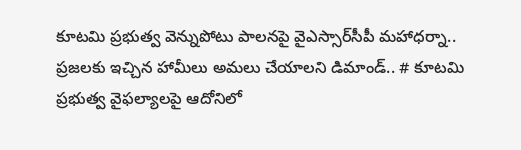కూటమి ప్రభుత్వ వెన్నుపోటు పాలనపై వైఎస్సార్‌సీపీ మహాధర్నా.. ప్రజలకు ఇచ్చిన హామీలు అమలు చేయాలని డిమాండ్.. # కూటమి ప్రభుత్వ వైఫల్యాలపై ఆదోనిలో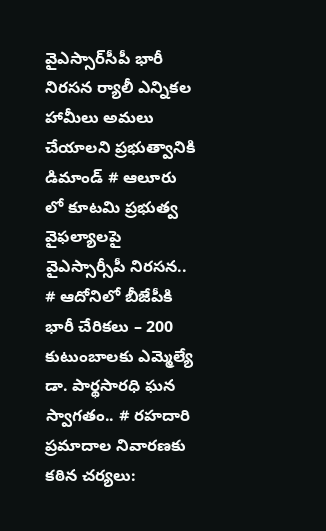వైఎస్సార్‌సీపీ భారీ నిరసన ర్యాలీ ఎన్నికల హామీలు అమలు చేయాలని ప్రభుత్వానికి డిమాండ్ # ఆలూరు లో కూటమి ప్రభుత్వ వైఫల్యాలపై వైఎస్సార్సీపీ నిరసన.. # ఆదోనిలో బీజేపీకి భారీ చేరికలు – 200 కుటుంబాలకు ఎమ్మెల్యే డా. పార్థసారధి ఘన స్వాగతం.. # రహదారి ప్రమాదాల నివారణకు కఠిన చర్యలు: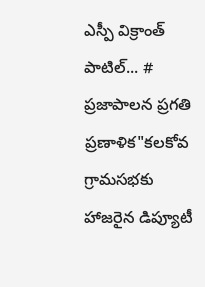ఎస్పీ విక్రాంత్ పాటిల్... # ప్రజాపాలన ప్రగతి ప్రణాళిక"కలకోవ గ్రామసభకు హాజరైన డిప్యూటీ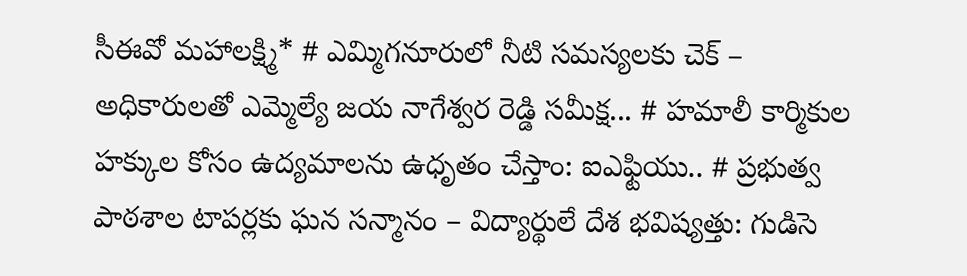సీఈవో మహాలక్ష్మి* # ఎమ్మిగనూరులో నీటి సమస్యలకు చెక్ – అధికారులతో ఎమ్మెల్యే జయ నాగేశ్వర రెడ్డి సమీక్ష... # హమాలీ కార్మికుల హక్కుల కోసం ఉద్యమాలను ఉధృతం చేస్తాం: ఐఎఫ్టియు.. # ప్రభుత్వ పాఠశాల టాపర్లకు ఘన సన్మానం – విద్యార్థులే దేశ భవిష్యత్తు: గుడిసె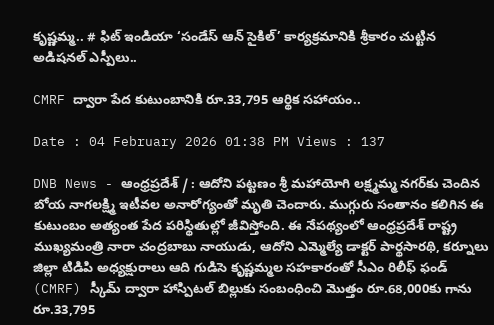కృష్ణమ్మ.. # ఫిట్ ఇండియా ‘సండేస్ ఆన్ సైకిల్’ కార్యక్రమానికి శ్రీకారం చుట్టిన అడిషనల్ ఎస్పీలు..

CMRF ద్వారా పేద కుటుంబానికి రూ.33,795 ఆర్థిక సహాయం..

Date : 04 February 2026 01:38 PM Views : 137

DNB News - ఆంధ్రప్రదేశ్ / : ఆదోని పట్టణం శ్రీ మహాయోగి లక్ష్మమ్మ నగర్‌కు చెందిన బోయ నాగలక్ష్మి ఇటీవల అనారోగ్యంతో మృతి చెందారు. ముగ్గురు సంతానం కలిగిన ఈ కుటుంబం అత్యంత పేద పరిస్థితుల్లో జీవిస్తోంది. ఈ నేపథ్యంలో ఆంధ్రప్రదేశ్ రాష్ట్ర ముఖ్యమంత్రి నారా చంద్రబాబు నాయుడు, ఆదోని ఎమ్మెల్యే డాక్టర్ పార్థసారథి, కర్నూలు జిల్లా టిడిపి అధ్యక్షురాలు ఆది గుడిసె కృష్ణమ్మల సహకారంతో సీఎం రిలీఫ్ ఫండ్ (CMRF) స్కీమ్ ద్వారా హాస్పిటల్ బిల్లుకు సంబంధించి మొత్తం రూ.68,000కు గాను రూ.33,795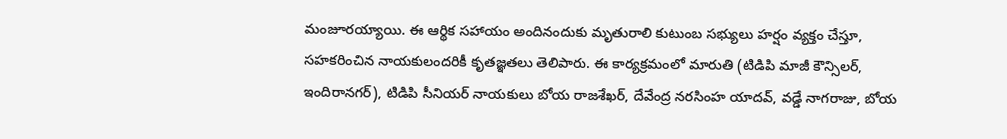మంజూరయ్యాయి. ఈ ఆర్థిక సహాయం అందినందుకు మృతురాలి కుటుంబ సభ్యులు హర్షం వ్యక్తం చేస్తూ, సహకరించిన నాయకులందరికీ కృతజ్ఞతలు తెలిపారు. ఈ కార్యక్రమంలో మారుతి (టిడిపి మాజీ కౌన్సిలర్, ఇందిరానగర్), టిడిపి సీనియర్ నాయకులు బోయ రాజశేఖర్, దేవేంద్ర నరసింహ యాదవ్, వడ్డే నాగరాజు, బోయ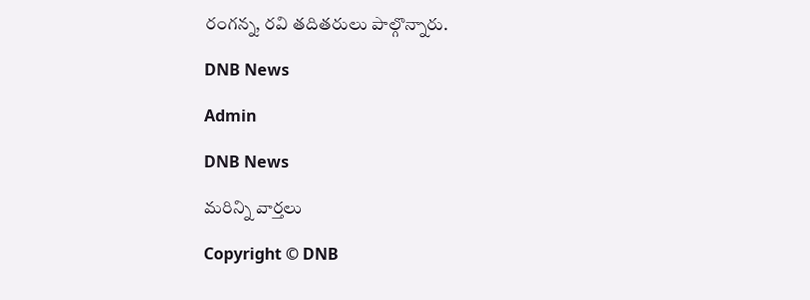రంగన్న, రవి తదితరులు పాల్గొన్నారు.

DNB News

Admin

DNB News

మరిన్ని వార్తలు

Copyright © DNB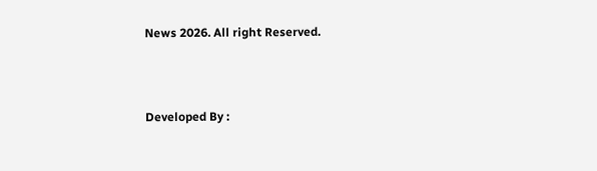News 2026. All right Reserved.



Developed By :